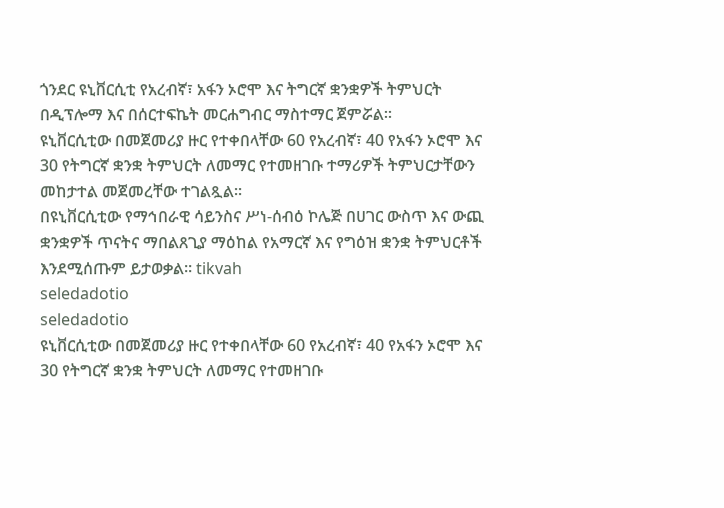ጎንደር ዩኒቨርሲቲ የአረብኛ፣ አፋን ኦሮሞ እና ትግርኛ ቋንቋዎች ትምህርት በዲፕሎማ እና በሰርተፍኬት መርሐግብር ማስተማር ጀምሯል።
ዩኒቨርሲቲው በመጀመሪያ ዙር የተቀበላቸው 60 የአረብኛ፣ 40 የአፋን ኦሮሞ እና 30 የትግርኛ ቋንቋ ትምህርት ለመማር የተመዘገቡ ተማሪዎች ትምህርታቸውን መከታተል መጀመረቸው ተገልጿል።
በዩኒቨርሲቲው የማኅበራዊ ሳይንስና ሥነ-ሰብዕ ኮሌጅ በሀገር ውስጥ እና ውጪ ቋንቋዎች ጥናትና ማበልጸጊያ ማዕከል የአማርኛ እና የግዕዝ ቋንቋ ትምህርቶች እንደሚሰጡም ይታወቃል። tikvah
seledadotio
seledadotio
ዩኒቨርሲቲው በመጀመሪያ ዙር የተቀበላቸው 60 የአረብኛ፣ 40 የአፋን ኦሮሞ እና 30 የትግርኛ ቋንቋ ትምህርት ለመማር የተመዘገቡ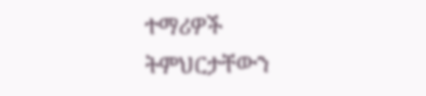ተማሪዎች ትምህርታቸውን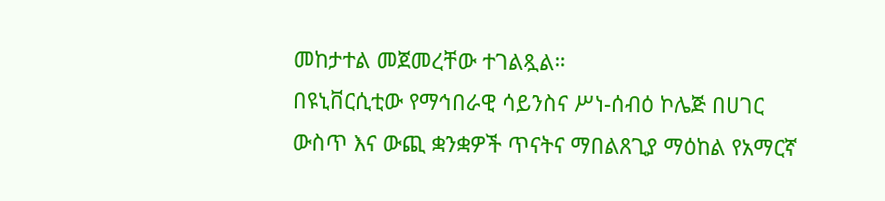መከታተል መጀመረቸው ተገልጿል።
በዩኒቨርሲቲው የማኅበራዊ ሳይንስና ሥነ-ሰብዕ ኮሌጅ በሀገር ውስጥ እና ውጪ ቋንቋዎች ጥናትና ማበልጸጊያ ማዕከል የአማርኛ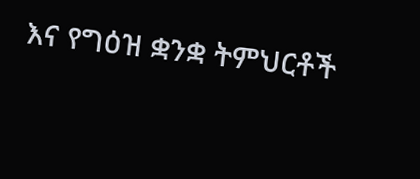እና የግዕዝ ቋንቋ ትምህርቶች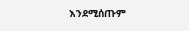እንደሚሰጡም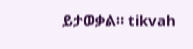ይታወቃል። tikvah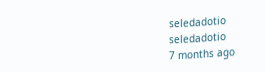seledadotio
seledadotio
7 months ago